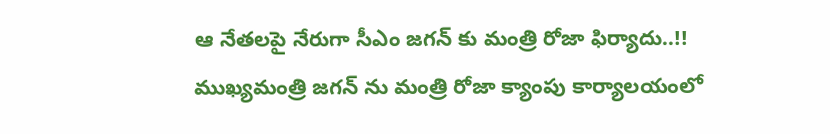ఆ నేతలపై నేరుగా సీఎం జగన్ కు మంత్రి రోజా ఫిర్యాదు..!!
ముఖ్యమంత్రి జగన్ ను మంత్రి రోజా క్యాంపు కార్యాలయంలో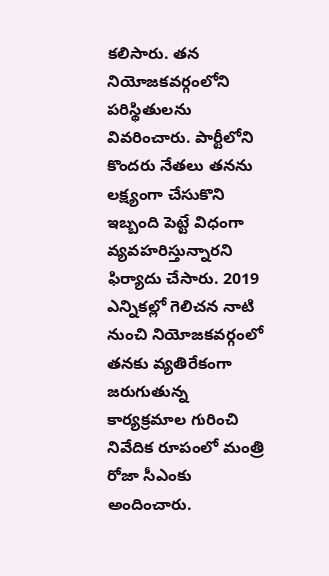కలిసారు. తన నియోజకవర్గంలోని పరిస్థితులను వివరించారు. పార్టీలోని కొందరు నేతలు తనను లక్ష్యంగా చేసుకొని ఇబ్బంది పెట్టే విధంగా వ్యవహరిస్తున్నారని ఫిర్యాదు చేసారు. 2019 ఎన్నికల్లో గెలిచన నాటి నుంచి నియోజకవర్గంలో తనకు వ్యతిరేకంగా జరుగుతున్న కార్యక్రమాల గురించి నివేదిక రూపంలో మంత్రి రోజా సీఎంకు అందించారు.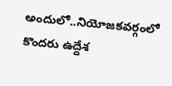అందులో..నియోజకవర్గంలో కొందరు ఉద్దేశ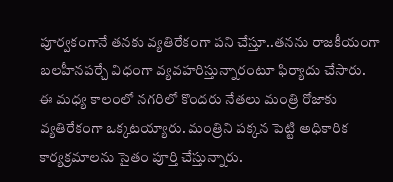పూర్వకంగానే తనకు వ్యతిరేకంగా పని చేస్తూ..తనను రాజకీయంగా బలహీనపర్చే విధంగా వ్యవహరిస్తున్నారంటూ ఫిర్యాదు చేసారు.
ఈ మధ్య కాలంలో నగరిలో కొందరు నేతలు మంత్రి రోజాకు వ్యతిరేకంగా ఒక్కటయ్యారు. మంత్రిని పక్కన పెట్టి అధికారిక కార్యక్రమాలను సైతం పూర్తి చేస్తున్నారు.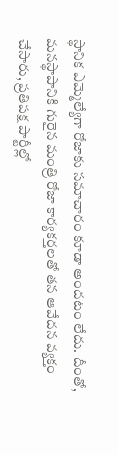స్థానిక ఎమ్మెల్యేగా రోజాకు సమాచారం కూడా అందటం లేదు. దీంతో, మనస్థాపానికి గురైన మంత్రి రోజా కార్యకర్తలతో తన ఆవేదన వ్యక్తం చేసారు, ప్రతిపక్ష పార్టీల్లో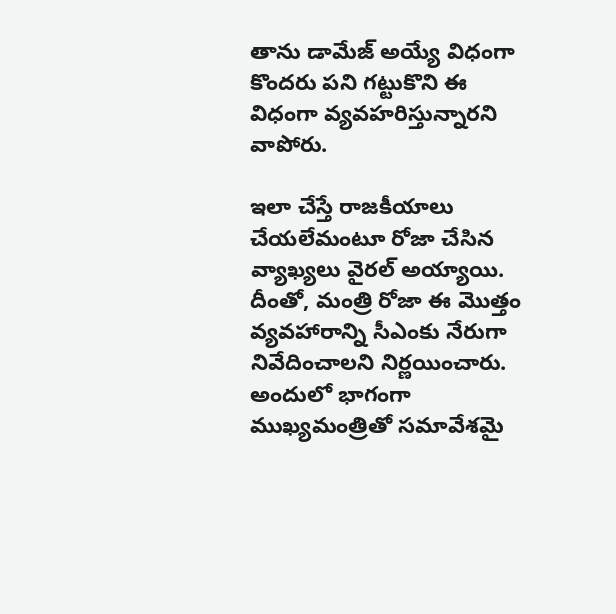తాను డామేజ్ అయ్యే విధంగా కొందరు పని గట్టుకొని ఈ విధంగా వ్యవహరిస్తున్నారని వాపోరు.

ఇలా చేస్తే రాజకీయాలు చేయలేమంటూ రోజా చేసిన వ్యాఖ్యలు వైరల్ అయ్యాయి. దీంతో, మంత్రి రోజా ఈ మొత్తం వ్యవహారాన్ని సీఎంకు నేరుగా నివేదించాలని నిర్ణయించారు. అందులో భాగంగా ముఖ్యమంత్రితో సమావేశమై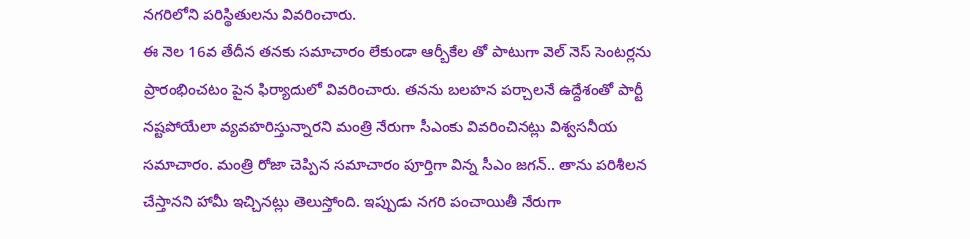నగరిలోని పరిస్థితులను వివరించారు.
ఈ నెల 16వ తేదీన తనకు సమాచారం లేకుండా ఆర్బీకేల తో పాటుగా వెల్ నెస్ సెంటర్లను ప్రారంభించటం పైన ఫిర్యాదులో వివరించారు. తనను బలహన పర్చాలనే ఉద్దేశంతో పార్టీ నష్టపోయేలా వ్యవహరిస్తున్నారని మంత్రి నేరుగా సీఎంకు వివరించినట్లు విశ్వసనీయ సమాచారం. మంత్రి రోజా చెప్పిన సమాచారం పూర్తిగా విన్న సీఎం జగన్.. తాను పరిశీలన చేస్తానని హామీ ఇచ్చినట్లు తెలుస్తోంది. ఇప్పుడు నగరి పంచాయితీ నేరుగా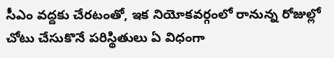సీఎం వద్దకు చేరటంతో, ఇక నియోకవర్గంలో రానున్న రోజుల్లో చోటు చేసుకొనే పరిస్థితులు ఏ విధంగా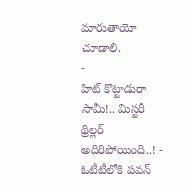మారుతాయో చూడాలి.
-
హిట్ కొట్టాడురా సామీ!.. మిస్టరీ థ్రిల్లర్ అదిరిపోయింది..! -
ఓటీటీలోకి పవన్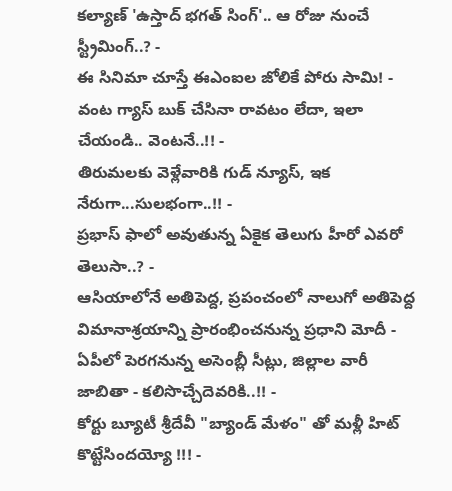కల్యాణ్ 'ఉస్తాద్ భగత్ సింగ్'.. ఆ రోజు నుంచే స్ట్రీమింగ్..? -
ఈ సినిమా చూస్తే ఈఎంఐల జోలికే పోరు సామి! -
వంట గ్యాస్ బుక్ చేసినా రావటం లేదా, ఇలా చేయండి.. వెంటనే..!! -
తిరుమలకు వెళ్లేవారికి గుడ్ న్యూస్, ఇక నేరుగా...సులభంగా..!! -
ప్రభాస్ ఫాలో అవుతున్న ఏకైక తెలుగు హీరో ఎవరో తెలుసా..? -
ఆసియాలోనే అతిపెద్ద, ప్రపంచంలో నాలుగో అతిపెద్ద విమానాశ్రయాన్ని ప్రారంభించనున్న ప్రధాని మోదీ -
ఏపీలో పెరగనున్న అసెంబ్లీ సీట్లు, జిల్లాల వారీ జాబితా - కలిసొచ్చేదెవరికి..!! -
కోర్టు బ్యూటీ శ్రీదేవీ "బ్యాండ్ మేళం" తో మళ్లీ హిట్ కొట్టేసిందయ్యో !!! -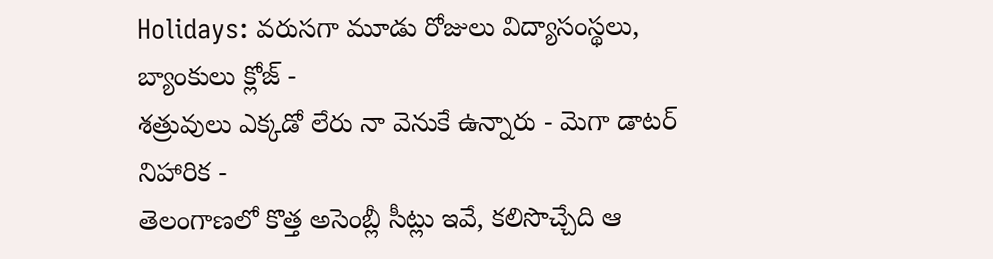Holidays: వరుసగా మూడు రోజులు విద్యాసంస్థలు, బ్యాంకులు క్లోజ్ -
శత్రువులు ఎక్కడో లేరు నా వెనుకే ఉన్నారు - మెగా డాటర్ నిహారిక -
తెలంగాణలో కొత్త అసెంబ్లీ సీట్లు ఇవే, కలిసొచ్చేది ఆ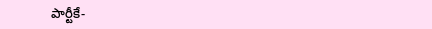పార్టీకే-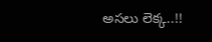అసలు లెక్క..!!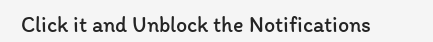Click it and Unblock the Notifications